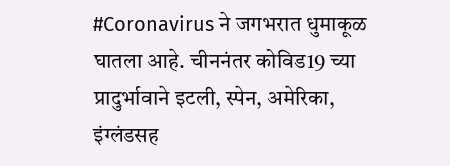#Coronavirus ने जगभरात धुमाकूळ घातला आहे. चीननंतर कोविड19 च्या प्रादुर्भावाने इटली, स्पेन, अमेरिका, इंग्लंडसह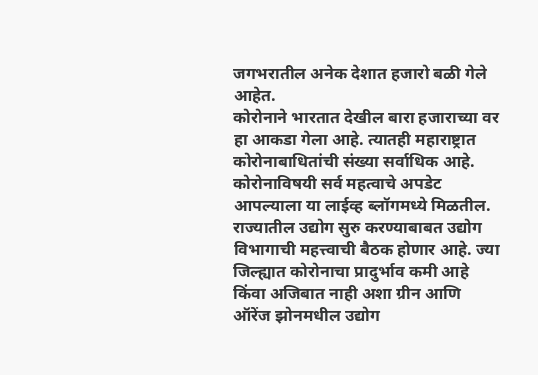जगभरातील अनेक देशात हजारो बळी गेले आहेत.
कोरोनाने भारतात देखील बारा हजाराच्या वर हा आकडा गेला आहे. त्यातही महाराष्ट्रात कोरोनाबाधितांची संख्या सर्वाधिक आहे. कोरोनाविषयी सर्व महत्वाचे अपडेट आपल्याला या लाईव्ह ब्लॉगमध्ये मिळतील.
राज्यातील उद्योग सुरु करण्याबाबत उद्योग विभागाची महत्त्वाची बैठक होणार आहे. ज्या जिल्ह्यात कोरोनाचा प्रादुर्भाव कमी आहे किंवा अजिबात नाही अशा ग्रीन आणि ऑरेंज झोनमधील उद्योग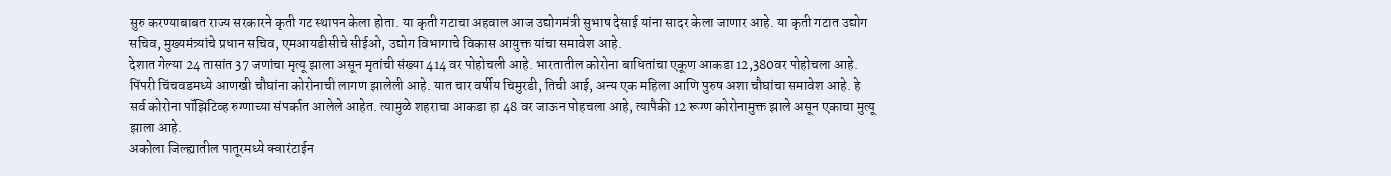सुरु करण्याबाबत राज्य सरकारने कृती गट स्थापन केला होता. या कृती गटाचा अहवाल आज उद्योगमंत्री सुभाष देसाई यांना सादर केला जाणार आहे. या कृती गटात उद्योग सचिव, मुख्यमंत्र्यांचे प्रधान सचिव, एमआयडीसीचे सीईओ, उद्योग विभागाचे विकास आयुक्त यांचा समावेश आहे.
देशात गेल्या 24 तासांत 37 जणांचा मृत्यू झाला असून मृतांची संख्या 414 वर पोहोचली आहे. भारतातील कोरोना बाधितांचा एकूण आकडा 12,380वर पोहोचला आहे.
पिंपरी चिंचवडमध्ये आणखी चौघांना कोरोनाची लागण झालेली आहे. यात चार वर्षीय चिमुरडी, तिची आई, अन्य एक महिला आणि पुरुष अशा चौघांचा समावेश आहे. हे सर्व कोरोना पॉझिटिव्ह रुग्णाच्या संपर्कात आलेले आहेत. त्यामुळे शहराचा आकडा हा 48 वर जाऊन पोहचला आहे, त्यापैकी 12 रूग्ण कोरोनामुक्त झाले असून एकाचा मुत्यू झाला आहे.
अकोला जिल्ह्यातील पातूरमध्ये क्वारंटाईन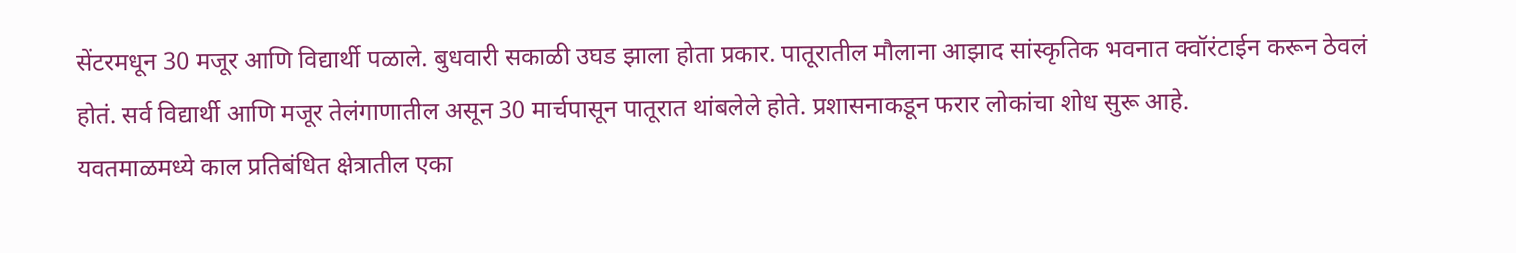सेंटरमधून 30 मजूर आणि विद्यार्थी पळाले. बुधवारी सकाळी उघड झाला होता प्रकार. पातूरातील मौलाना आझाद सांस्कृतिक भवनात क्वॉरंटाईन करून ठेवलं होतं. सर्व विद्यार्थी आणि मजूर तेलंगाणातील असून 30 मार्चपासून पातूरात थांबलेले होते. प्रशासनाकडून फरार लोकांचा शोध सुरू आहे.
यवतमाळमध्ये काल प्रतिबंधित क्षेत्रातील एका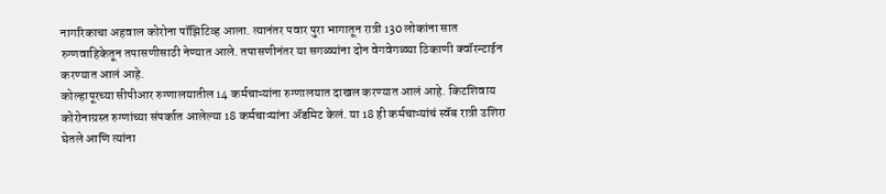नागरिकाचा अहवाल कोरोना पॉझिटिव्ह आला. त्यानंतर पवार पुरा भागातून रात्री 130 लोकांना सात रुग्णवाहिकेतून तपासणीसाठी नेण्यात आले. तपासणीनंतर या सगळ्यांना दोन वेगवेगळ्या ठिकाणी क्वॉरन्टाईन करण्यात आलं आहे.
कोल्हापूरच्या सीपीआर रुग्णालयातील 14 कर्मचाऱ्यांना रुग्णालयात दाखल करण्यात आलं आहे. किटशिवाय कोरोनाग्रस्त रुग्णांच्या संपर्कात आलेल्या 18 कर्मचाऱ्यांना ॲडमिट केलं. या 18 ही कर्मचाऱ्यांचं स्वॅब रात्री उशिरा घेतले आणि त्यांना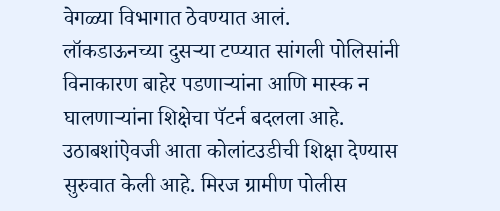वेगळ्या विभागात ठेवण्यात आलं.
लॉकडाऊनच्या दुसऱ्या टप्प्यात सांगली पोलिसांनी विनाकारण बाहेर पडणाऱ्यांना आणि मास्क न घालणाऱ्यांना शिक्षेचा पॅटर्न बदलला आहे. उठाबशांऐवजी आता कोलांटउडीची शिक्षा देण्यास सुरुवात केली आहे. मिरज ग्रामीण पोलीस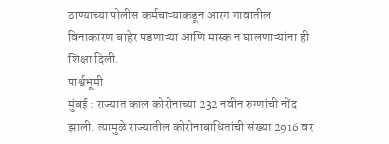ठाण्याच्या पोलीस कर्मचाऱ्याकडून आरग गावातील विनाकारण बाहेर पडणाऱ्या आणि मास्क न घालणाऱ्यांना ही शिक्षा दिली.
पार्श्वभूमी
मुंबई : राज्यात काल कोरोनाच्या 232 नवीन रुग्णांची नोंद झाली. त्यामुळे राज्यातील कोरोनाबाधितांची संख्या 2916 वर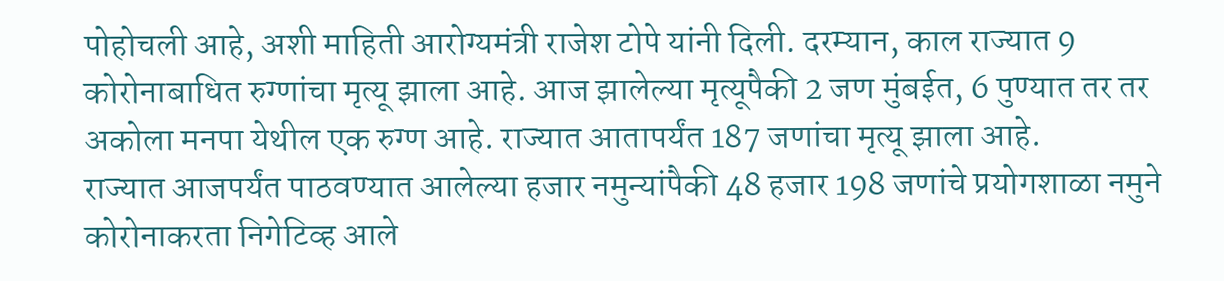पोहोचली आहे, अशी माहिती आरोग्यमंत्री राजेश टोपे यांनी दिली. दरम्यान, काल राज्यात 9 कोरोनाबाधित रुग्णांचा मृत्यू झाला आहे. आज झालेल्या मृत्यूपैकी 2 जण मुंबईत, 6 पुण्यात तर तर अकोला मनपा येथील एक रुग्ण आहे. राज्यात आतापर्यंत 187 जणांचा मृत्यू झाला आहे.
राज्यात आजपर्यंत पाठवण्यात आलेल्या हजार नमुन्यांपैकी 48 हजार 198 जणांचे प्रयोगशाळा नमुने कोरोनाकरता निगेटिव्ह आले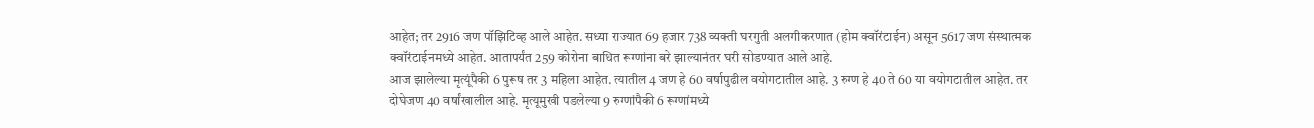आहेत; तर 2916 जण पॉझिटिव्ह आले आहेत. सध्या राज्यात 69 हजार 738 व्यक्ती घरगुती अलगीकरणात (होम क्वॉरंटाईन) असून 5617 जण संस्थात्मक क्वॉरंटाईनमध्ये आहेत. आतापर्यंत 259 कोरोना बाधित रूग्णांना बरे झाल्यानंतर घरी सोडण्यात आले आहे.
आज झालेल्या मृत्यूंपैकी 6 पुरूष तर 3 महिला आहेत. त्यातील 4 जण हे 60 वर्षापुढील वयोगटातील आहे. 3 रुग्ण हे 40 ते 60 या वयोगटातील आहेत. तर दोघेजण 40 वर्षांखालील आहे. मृत्यूमुखी पडलेल्या 9 रुग्णांपैकी 6 रूग्णांमध्ये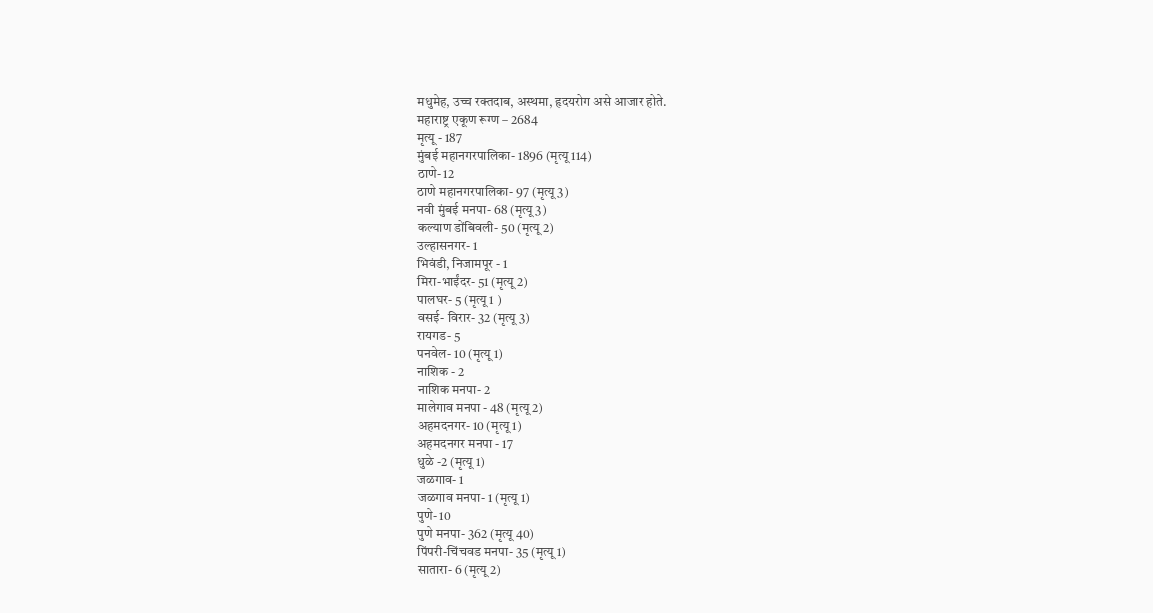मधुमेह, उच्च रक्तदाब, अस्थमा, हृदयरोग असे आजार होते.
महाराष्ट्र एकूण रूग्ण – 2684
मृत्यू - 187
मुंबई महानगरपालिका- 1896 (मृत्यू 114)
ठाणे- 12
ठाणे महानगरपालिका- 97 (मृत्यू 3)
नवी मुंबई मनपा- 68 (मृत्यू 3)
कल्याण डोंबिवली- 50 (मृत्यू 2)
उल्हासनगर- 1
भिवंडी, निजामपूर - 1
मिरा-भाईंदर- 51 (मृत्यू 2)
पालघर- 5 (मृत्यू 1 )
वसई- विरार- 32 (मृत्यू 3)
रायगड- 5
पनवेल- 10 (मृत्यू 1)
नाशिक - 2
नाशिक मनपा- 2
मालेगाव मनपा - 48 (मृत्यू 2)
अहमदनगर- 10 (मृत्यू 1)
अहमदनगर मनपा - 17
धुळे -2 (मृत्यू 1)
जळगाव- 1
जळगाव मनपा- 1 (मृत्यू 1)
पुणे- 10
पुणे मनपा- 362 (मृत्यू 40)
पिंपरी-चिंचवड मनपा- 35 (मृत्यू 1)
सातारा- 6 (मृत्यू 2)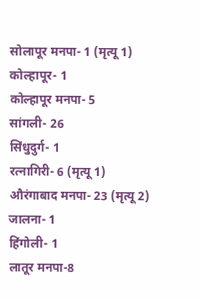सोलापूर मनपा- 1 (मृत्यू 1)
कोल्हापूर- 1
कोल्हापूर मनपा- 5
सांगली- 26
सिंधुदुर्ग- 1
रत्नागिरी- 6 (मृत्यू 1)
औरंगाबाद मनपा- 23 (मृत्यू 2)
जालना- 1
हिंगोली- 1
लातूर मनपा-8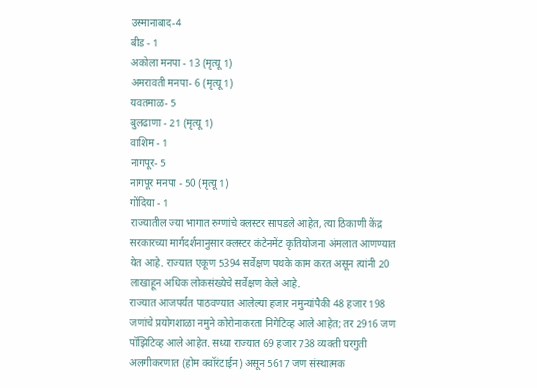उस्मानाबाद-4
बीड - 1
अकोला मनपा - 13 (मृत्यू 1)
अमरावती मनपा- 6 (मृत्यू 1)
यवतमाळ- 5
बुलढाणा - 21 (मृत्यू 1)
वाशिम - 1
नागपूर- 5
नागपूर मनपा - 50 (मृत्यू 1)
गोंदिया - 1
राज्यातील ज्या भागात रुग्णांचे क्लस्टर सापडले आहेत, त्या ठिकाणी केंद्र सरकारच्या मार्गदर्शनानुसार क्लस्टर कंटेनमेंट कृतियोजना अंमलात आणण्यात येत आहे. राज्यात एकूण 5394 सर्वेक्षण पथके काम करत असून त्यांनी 20 लाखाहून अधिक लोकसंख्येचे सर्वेक्षण केले आहे.
राज्यात आजपर्यंत पाठवण्यात आलेल्या हजार नमुन्यांपैकी 48 हजार 198 जणांचे प्रयोगशाळा नमुने कोरोनाकरता निगेटिव्ह आले आहेत; तर 2916 जण पॉझिटिव्ह आले आहेत. सध्या राज्यात 69 हजार 738 व्यक्ती घरगुती अलगीकरणात (होम क्वॉरंटाईन) असून 5617 जण संस्थात्मक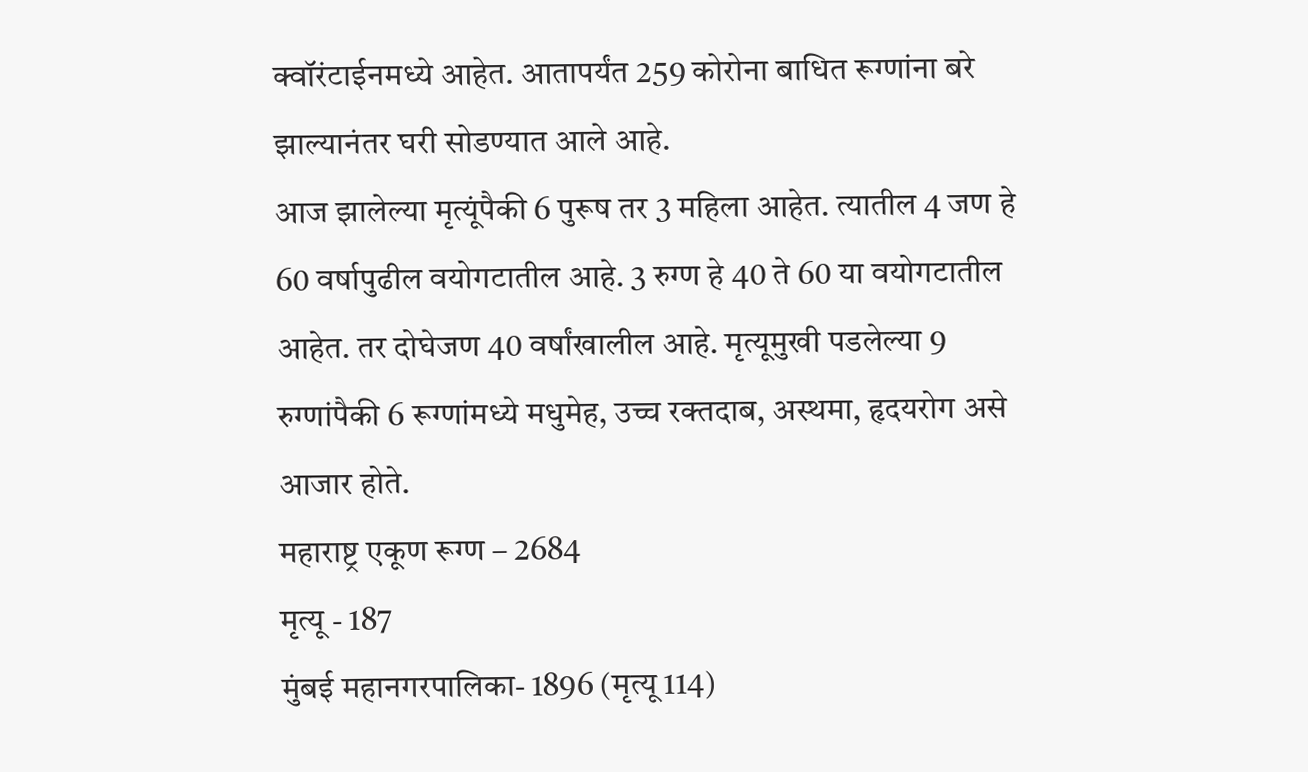क्वॉरंटाईनमध्ये आहेत. आतापर्यंत 259 कोरोना बाधित रूग्णांना बरे झाल्यानंतर घरी सोडण्यात आले आहे.
आज झालेल्या मृत्यूंपैकी 6 पुरूष तर 3 महिला आहेत. त्यातील 4 जण हे 60 वर्षापुढील वयोगटातील आहे. 3 रुग्ण हे 40 ते 60 या वयोगटातील आहेत. तर दोघेजण 40 वर्षांखालील आहे. मृत्यूमुखी पडलेल्या 9 रुग्णांपैकी 6 रूग्णांमध्ये मधुमेह, उच्च रक्तदाब, अस्थमा, हृदयरोग असे आजार होते.
महाराष्ट्र एकूण रूग्ण – 2684
मृत्यू - 187
मुंबई महानगरपालिका- 1896 (मृत्यू 114)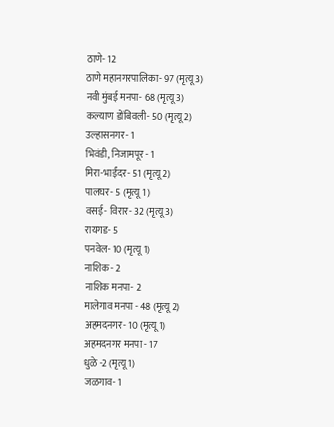ठाणे- 12
ठाणे महानगरपालिका- 97 (मृत्यू 3)
नवी मुंबई मनपा- 68 (मृत्यू 3)
कल्याण डोंबिवली- 50 (मृत्यू 2)
उल्हासनगर- 1
भिवंडी, निजामपूर - 1
मिरा-भाईंदर- 51 (मृत्यू 2)
पालघर- 5 (मृत्यू 1 )
वसई- विरार- 32 (मृत्यू 3)
रायगड- 5
पनवेल- 10 (मृत्यू 1)
नाशिक - 2
नाशिक मनपा- 2
मालेगाव मनपा - 48 (मृत्यू 2)
अहमदनगर- 10 (मृत्यू 1)
अहमदनगर मनपा - 17
धुळे -2 (मृत्यू 1)
जळगाव- 1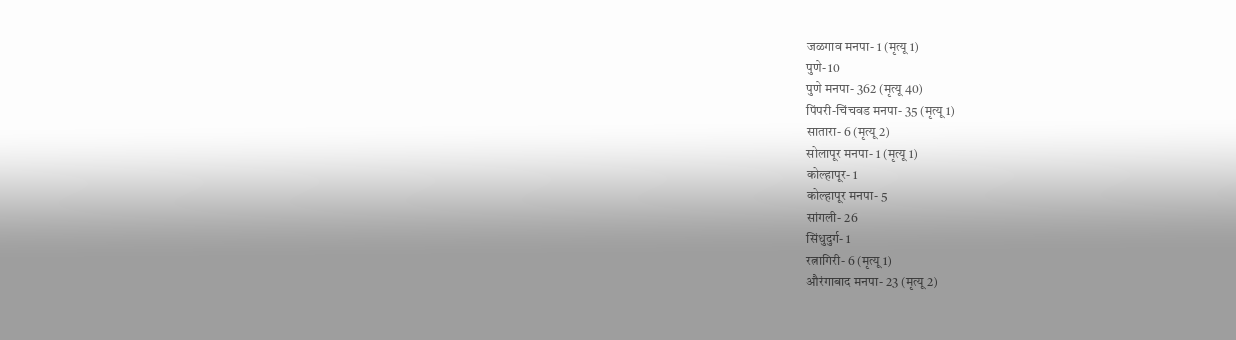जळगाव मनपा- 1 (मृत्यू 1)
पुणे- 10
पुणे मनपा- 362 (मृत्यू 40)
पिंपरी-चिंचवड मनपा- 35 (मृत्यू 1)
सातारा- 6 (मृत्यू 2)
सोलापूर मनपा- 1 (मृत्यू 1)
कोल्हापूर- 1
कोल्हापूर मनपा- 5
सांगली- 26
सिंधुदुर्ग- 1
रत्नागिरी- 6 (मृत्यू 1)
औरंगाबाद मनपा- 23 (मृत्यू 2)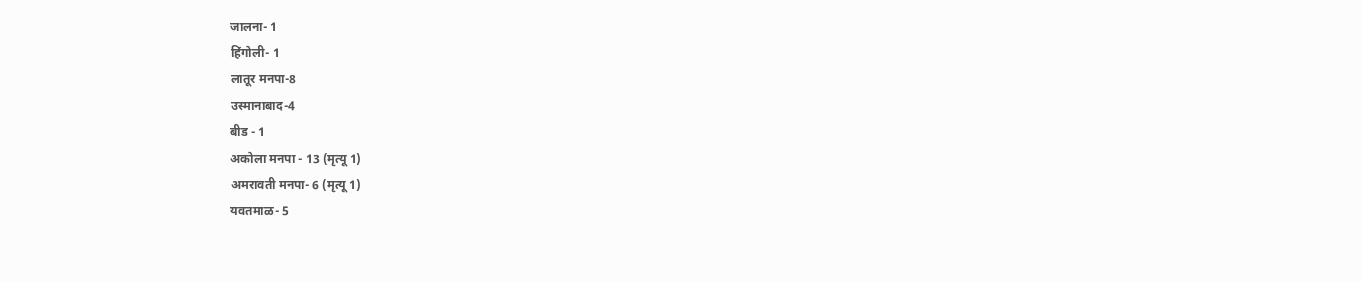जालना- 1
हिंगोली- 1
लातूर मनपा-8
उस्मानाबाद-4
बीड - 1
अकोला मनपा - 13 (मृत्यू 1)
अमरावती मनपा- 6 (मृत्यू 1)
यवतमाळ- 5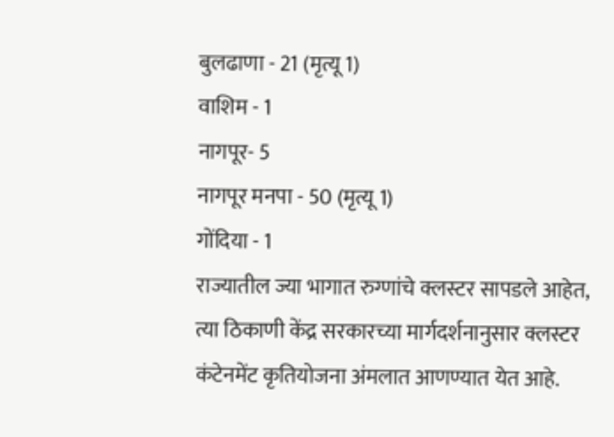बुलढाणा - 21 (मृत्यू 1)
वाशिम - 1
नागपूर- 5
नागपूर मनपा - 50 (मृत्यू 1)
गोंदिया - 1
राज्यातील ज्या भागात रुग्णांचे क्लस्टर सापडले आहेत, त्या ठिकाणी केंद्र सरकारच्या मार्गदर्शनानुसार क्लस्टर कंटेनमेंट कृतियोजना अंमलात आणण्यात येत आहे.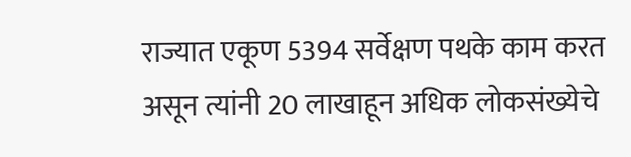राज्यात एकूण 5394 सर्वेक्षण पथके काम करत असून त्यांनी 20 लाखाहून अधिक लोकसंख्येचे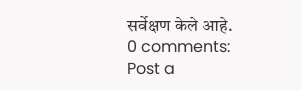सर्वेक्षण केले आहे.
0 comments:
Post a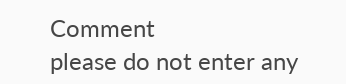Comment
please do not enter any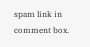spam link in comment box.